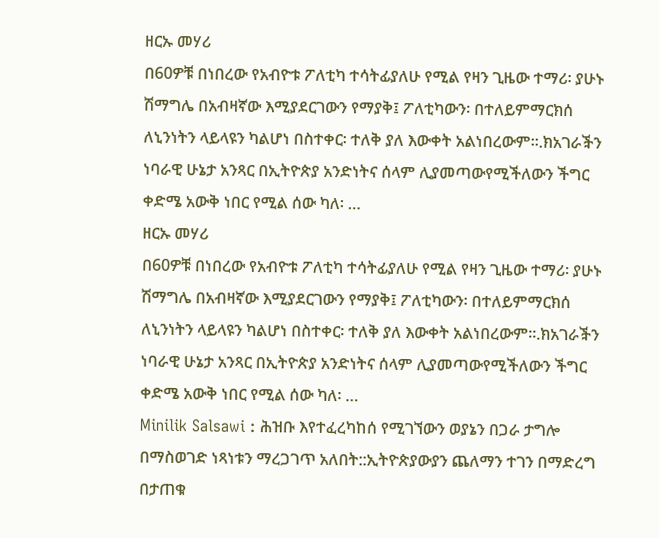ዘርኡ መሃሪ
በ60ዎቹ በነበረው የአብዮቱ ፖለቲካ ተሳትፊያለሁ የሚል የዛን ጊዜው ተማሪ፡ ያሁኑ ሽማግሌ በአብዛኛው እሚያደርገውን የማያቅ፤ ፖለቲካውን፡ በተለይምማርክሰ ለኒንነትን ላይላዩን ካልሆነ በስተቀር፡ ተለቅ ያለ እውቀት አልነበረውም።.ክአገራⶭን ነባራዊ ሁኔታ አንጻር በኢትዮጵያ አንድነትና ሰላም ሊያመጣውየሚችለውን ችግር ቀድሜ አውቅ ነበር የሚል ሰው ካለ፡ …
ዘርኡ መሃሪ
በ60ዎቹ በነበረው የአብዮቱ ፖለቲካ ተሳትፊያለሁ የሚል የዛን ጊዜው ተማሪ፡ ያሁኑ ሽማግሌ በአብዛኛው እሚያደርገውን የማያቅ፤ ፖለቲካውን፡ በተለይምማርክሰ ለኒንነትን ላይላዩን ካልሆነ በስተቀር፡ ተለቅ ያለ እውቀት አልነበረውም።.ክአገራⶭን ነባራዊ ሁኔታ አንጻር በኢትዮጵያ አንድነትና ሰላም ሊያመጣውየሚችለውን ችግር ቀድሜ አውቅ ነበር የሚል ሰው ካለ፡ …
Minilik Salsawi : ሕዝቡ እየተፈረካከሰ የሚገኘውን ወያኔን በጋራ ታግሎ በማስወገድ ነጻነቱን ማረጋገጥ አለበት::ኢትዮጵያውያን ጨለማን ተገን በማድረግ በታጠቁ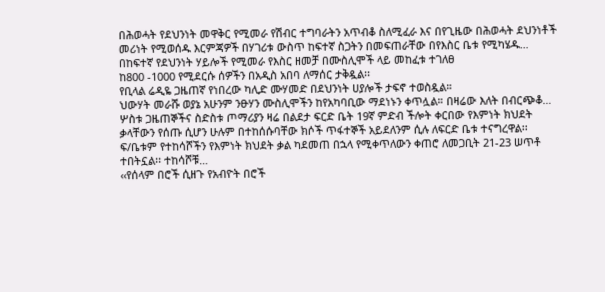በሕወሓት የደህንነት መዋቅር የሚመራ የሽብር ተግባራትን አጥብቆ ስለሚፈራ እና በየጊዜው በሕወሓት ደህንነቶች መሪነት የሚወሰዱ እርምጃዎች በሃገሪቱ ውስጥ ከፍተኛ ስጋትን በመፍጠራቸው በየእስር ቤቱ የሚካሄዱ…
በከፍተኛ የደህንነት ሃይሎች የሚመራ የእስር ዘመቻ በሙስሊሞች ላይ መከፈቱ ተገለፀ
ከ800 -1000 የሚደርሱ ሰዎችን በአዲስ አበባ ለማሰር ታቅዷል፡፡
የቢላል ሬዲዬ ጋዜጠኛ የነበረው ካሊድ ሙሃመድ በደህንነት ሀያሎች ታፍኖ ተወስዷል።
ህውሃት መራሹ ወያኔ አሁንም ንፁሃን ሙስሊሞችን ከየአካባቢው ማደነኑን ቀጥሏል። በዛሬው እለት በብርጭቆ…
ሦስቱ ጋዜጠኞችና ስድስቱ ጦማሪያን ዛሬ በልደታ ፍርድ ቤት 19ኛ ምድብ ችሎት ቀርበው የእምነት ክህደት ቃላቸውን የሰጡ ሲሆን ሁሉም በተከሰሱባቸው ክሶች ጥፋተኞች አይደለንም ሲሉ ለፍርድ ቤቱ ተናግረዋል፡፡
ፍ/ቤቱም የተከሳሾችን የእምነት ክህደት ቃል ካደመጠ በኋላ የሚቀጥለውን ቀጠሮ ለመጋቢት 21-23 ሠጥቶ ተበትኗል፡፡ ተከሳሾቹ…
‹‹የሰላም በሮች ሲዘጉ የአብዮት በሮች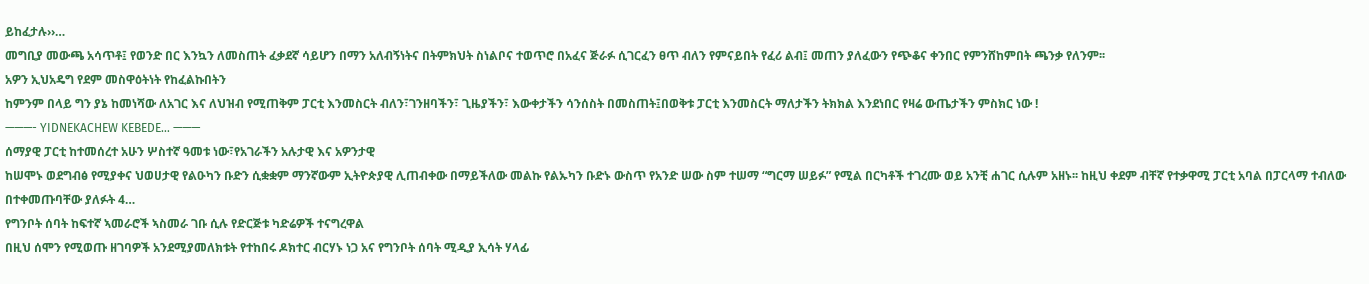ይከፈታሉ››…
መግቢያ መውጫ አሳጥቶ፤ የወንድ በር እንኳን ለመስጠት ፈቃደኛ ሳይሆን በማን አለብኝነትና በትምክህት ስነልቦና ተወጥሮ በአፈና ጅራፉ ሲገርፈን ፀጥ ብለን የምናይበት የፈሪ ልብ፤ መጠን ያለፈውን የጭቆና ቀንበር የምንሸከምበት ጫንቃ የለንም፡፡
አዎን ኢህአዴግ የደም መስዋዕትነት የከፈልኩበትን
ከምንም በላይ ግን ያኔ ከመነሻው ለአገር እና ለህዝብ የሚጠቅም ፓርቲ እንመስርት ብለን፣ገንዘባችን፣ ጊዜያችን፣ እውቀታችን ሳንሰስት በመስጠት፤በወቅቱ ፓርቲ እንመስርት ማለታችን ትክክል እንደነበር የዛሬ ውጤታችን ምስክር ነው !
———- YIDNEKACHEW KEBEDE… ———
ሰማያዊ ፓርቲ ከተመሰረተ አሁን ሦስተኛ ዓመቱ ነው፣የአገራችን አሉታዊ እና አዎንታዊ
ከሠሞኑ ወደግብፅ የሚያቀና ህወሀታዊ የልዑካን ቡድን ሲቋቋም ማንኛውም ኢትዮጵያዊ ሊጠብቀው በማይችለው መልኩ የልኡካን ቡድኑ ውስጥ የአንድ ሠው ስም ተሠማ “ግርማ ሠይፉ” የሚል በርካቶች ተገረሙ ወይ አንቺ ሐገር ሲሉም አዘኑ፡፡ ከዚህ ቀደም ብቸኛ የተቃዋሚ ፓርቲ አባል በፓርላማ ተብለው በተቀመጡባቸው ያለፉት 4…
የግንቦት ሰባት ከፍተኛ ኣመራሮች ኣስመራ ገቡ ሲሉ የድርጅቱ ካድሬዎች ተናግረዋል
በዚህ ሰሞን የሚወጡ ዘገባዎች አንደሚያመለክቱት የተከበሩ ዶክተር ብርሃኑ ነጋ አና የግንቦት ሰባት ሚዲያ ኢሳት ሃላፊ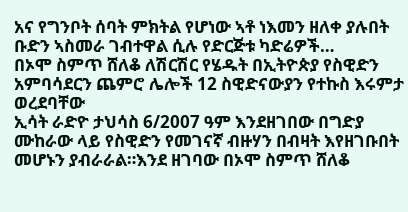አና የግንቦት ሰባት ምክትል የሆነው ኣቶ ነእመን ዘለቀ ያሉበት ቡድን ኣስመራ ገብተዋል ሲሉ የድርጅቱ ካድሬዎች…
በኦሞ ስምጥ ሸለቆ ለሽርሽር የሄዱት በኢትዮጵያ የስዊድን አምባሳደርን ጨምሮ ሌሎች 12 ስዊድናውያን የተኩስ እሩምታ ወረደባቸው
ኢሳት ራድዮ ታህሳስ 6/2007 ዓም እንደዘገበው በግድያ ሙከራው ላይ የስዊድን የመገናኛ ብዙሃን በብዛት እየዘገቡበት መሆኑን ያብራራል።እንደ ዘገባው በኦሞ ስምጥ ሸለቆ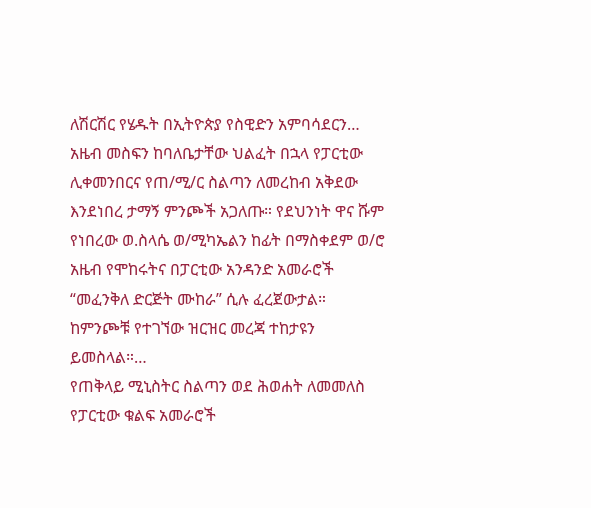ለሽርሽር የሄዱት በኢትዮጵያ የስዊድን አምባሳደርን…
አዜብ መስፍን ከባለቤታቸው ህልፈት በኋላ የፓርቲው ሊቀመንበርና የጠ/ሚ/ር ስልጣን ለመረከብ አቅደው እንደነበረ ታማኝ ምንጮች አጋለጡ። የደህንነት ዋና ሹም የነበረው ወ.ስላሴ ወ/ሚካኤልን ከፊት በማስቀደም ወ/ሮ አዜብ የሞከሩትና በፓርቲው አንዳንድ አመራሮች “መፈንቅለ ድርጅት ሙከራ” ሲሉ ፈረጀውታል።
ከምንጮቹ የተገኘው ዝርዝር መረጃ ተከታዩን ይመስላል።…
የጠቅላይ ሚኒስትር ስልጣን ወደ ሕወሐት ለመመለስ የፓርቲው ቁልፍ አመራሮች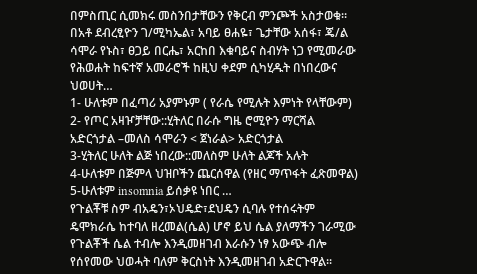በምስጢር ሲመክሩ መስንበታቸውን የቅርብ ምንጮች አስታወቁ። በአቶ ደብረፂዮን ገ/ሚካኤል፣ አባይ ፀሐዬ፣ ጌታቸው አሰፋ፣ ጄ/ል ሳሞራ የኑስ፣ ፀጋይ በርሔ፣ አርከበ እቁባይና ስብሃት ነጋ የሚመራው የሕወሐት ከፍተኛ አመራሮች ከዚህ ቀደም ሲካሂዱት በነበረውና ህወሀት…
1- ሁለቱም በፈጣሪ አያምኑም ( የራሴ የሚሉት እምነት የላቸውም)
2- የጦር አዛዦቻቸው::ሂትለር በራሱ ግዜ ሮሚዮን ማርሻል አድርጎታል –መለስ ሳሞራን < ጀነራል> አድርጎታል
3-ሂትለር ሁለት ልጅ ነበረው::መለስም ሁለት ልጆች አሉት
4-ሁለቱም በጅምላ ህዝቦችን ጨርሰዋል (የዘር ማጥፋት ፈጽመዋል)
5-ሁለቱም insomnia ይሰቃዩ ነበር …
የጉልቾቹ ስም ብአዴን፣ኦህዴድ፣ደህዴን ሲባሉ የተሰሩትም ዴሞክራሴ ከተባለ ዘረመል(ሴል) ሆኖ ይህ ሴል ያለማችን ገራሚው የጉልቾች ሴል ተብሎ እንዲመዘገብ እራሱን ነፃ አውጭ ብሎ የሰየመው ህወሓት ባለም ቅርስነት እንዲመዘገብ አድርጉዋል፡፡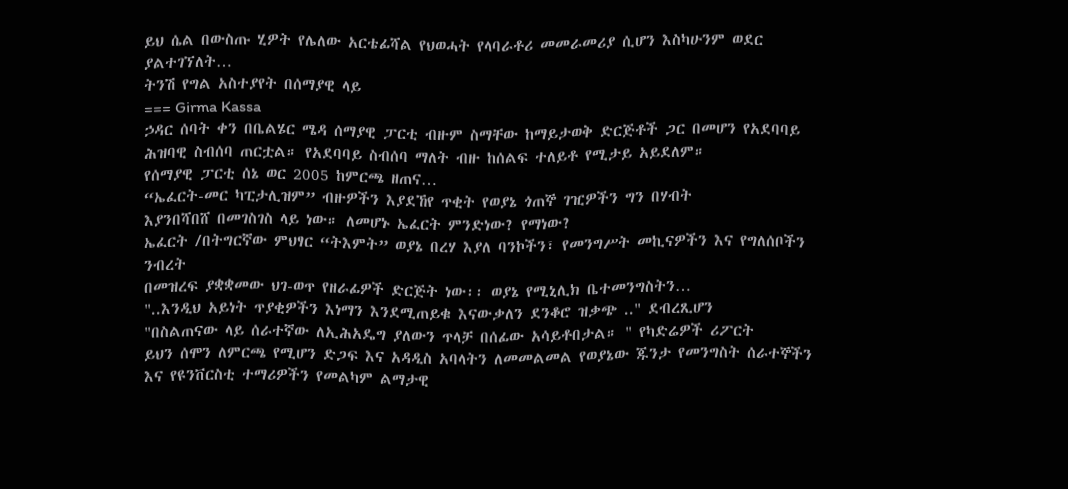ይህ ሴል በውስጡ ሂዎት የሌለው አርቴፊሻል የህወሓት የላባራቶሪ መመራመሪያ ሲሆን እስካሁንም ወደር ያልተገኘለት…
ትንሽ የግል አስተያየት በሰማያዊ ላይ
=== Girma Kassa
ኃዳር ሰባት ቀን በቤልሄር ሜዳ ሰማያዊ ፓርቲ ብዙም ስማቸው ከማይታወቅ ድርጅቶች ጋር በመሆን የአደባባይ ሕዝባዊ ስብሰባ ጠርቷል። የአደባባይ ስብሰባ ማለት ብዙ ከሰልፍ ተለይቶ የሚታይ አይደለም።
የሰማያዊ ፓርቲ ሰኔ ወር 2005 ከምርጫ ዘጠና…
“ኤፈርት-መር ካፒታሊዝም” ብዙዎችን እያደኸየ ጥቂት የወያኔ ጎጠኞ ገዢዎችን ግን በሃብት
እያንበሻበሸ በመገስገስ ላይ ነው። ለመሆኑ ኤፈርት ምንድነው? የማነው?
ኤፈርት /በትግርኛው ምህፃር “ትእምት” ወያኔ በረሃ እያለ ባንኮችን፣ የመንግሥት መኪናዎችን እና የግለሰቦችን ንብረት
በመዝረፍ ያቋቋመው ህገ-ወጥ የዘራፊዎች ድርጅት ነው፡፡ ወያኔ የሚኒሊክ ቤተመንግስትን…
"..እንዲህ አይነት ጥያቂዎችን እነማን እንደሚጠይቁ እናውቃለን ደንቆሮ ዝቃጭ .." ደብረጺሆን
"በስልጠናው ላይ ሰራተኛው ለኢሕአዴግ ያለውን ጥላቻ በሰፊው አሳይቶበታል። " የካድሬዎች ሪፖርት
ይህን ሰሞን ለምርጫ የሚሆን ድጋፍ እና አዳዲስ አባላትን ለመመልመል የወያኔው ጁንታ የመንግስት ሰራተኞችን እና የዩንቨርስቲ ተማሪዎችን የመልካም ልማታዊ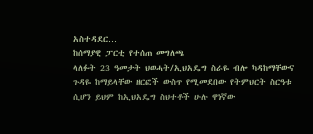አስተዳደር…
ከሰማያዊ ፓርቲ የተሰጠ መግለጫ
ላለፉት 23 ዓመታት ህወሓት/ኢህአዴግ ስራዬ ብሎ ካዳከማቸውና ጉዳዬ ከማይላቸው ዘርፎች ውስጥ የሚመደበው የትምህርት ስርዓቱ ሲሆን ይህም ከኢህአዴግ ስህተቶች ሁሉ ዋነኛው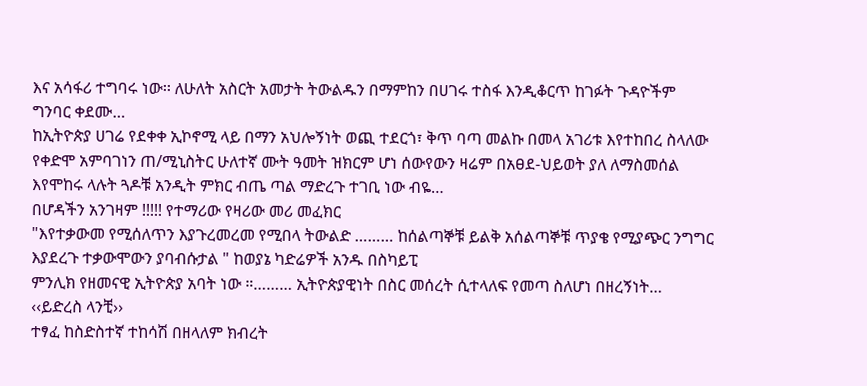እና አሳፋሪ ተግባሩ ነው፡፡ ለሁለት አስርት አመታት ትውልዱን በማምከን በሀገሩ ተስፋ እንዲቆርጥ ከገፉት ጉዳዮችም ግንባር ቀደሙ…
ከኢትዮጵያ ሀገሬ የደቀቀ ኢኮኖሚ ላይ በማን አህሎኝነት ወጪ ተደርጎ፣ ቅጥ ባጣ መልኩ በመላ አገሪቱ እየተከበረ ስላለው የቀድሞ አምባገነን ጠ/ሚኒስትር ሁለተኛ ሙት ዓመት ዝክርም ሆነ ሰውየውን ዛሬም በአፀደ-ህይወት ያለ ለማስመሰል እየሞከሩ ላሉት ጓዶቹ አንዲት ምክር ብጤ ጣል ማድረጉ ተገቢ ነው ብዬ…
በሆዳችን አንገዛም !!!!! የተማሪው የዛሪው መሪ መፈክር
"እየተቃውመ የሚሰለጥን እያጉረመረመ የሚበላ ትውልድ ……… ከሰልጣኞቹ ይልቅ አሰልጣኞቹ ጥያቄ የሚያጭር ንግግር እያደረጉ ተቃውሞውን ያባብሱታል " ከወያኔ ካድሬዎች አንዱ በስካይፒ
ምንሊክ የዘመናዊ ኢትዮጵያ አባት ነው ።……… ኢትዮጵያዊነት በስር መሰረት ሲተላለፍ የመጣ ስለሆነ በዘረኝነት…
‹‹ይድረስ ላንቺ››
ተፃፈ ከስድስተኛ ተከሳሽ በዘላለም ክብረት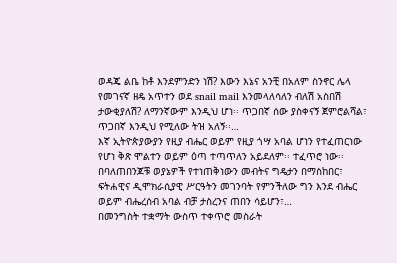ወዳጄ ልቤ ከቶ እንደምንድን ነሽ? እውን እኔና አንቺ በአለም ስንኖር ሌላ የመገናኛ ዘዴ አጥተን ወደ snail mail እንመላለሳለን ብለሽ አስበሽ ታውቂያለሽ? ለማንኛውም እንዲህ ሆነ፡፡ ጥጋበኛ ሰው ያስቀናኝ ጀምሮልሻል፣ ጥጋበኛ እንዲህ የሚለው ትዝ አለኝ፡፡…
እኛ ኢትዮጵያውያን የዚያ ብሔር ወይም የዚያ ጎሣ አባል ሆነን የተፈጠርነው የሆነ ቅጽ ሞልተን ወይም ዕጣ ተጣጥለን አይደለም፡፡ ተፈጥሮ ነው፡፡ በባለጠበንጆቹ ወያኔዎች የተነጠቅነውን መብትና ግዴታን በማስከበር፣ ፍትሐዊና ዲሞክራሲያዊ ሥርዓትን መገንባት የምንችለው ግን እንደ ብሔር ወይም ብሔረሰብ አባል ብቻ ታስረንና ጠበን ሳይሆን፣…
በመንግስት ተቋማት ውስጥ ተቀጥሮ መስራት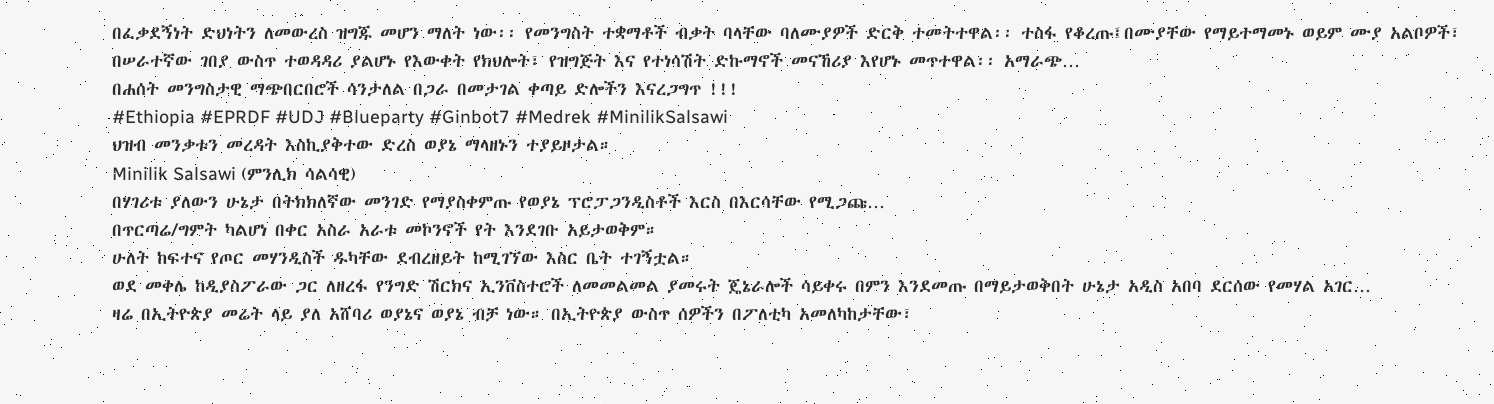በፈቃደኝነት ድህነትን ለመውረስ ዝግጁ መሆን ማለት ነው፡፡ የመንግስት ተቋማቶች ብቃት ባላቸው ባለሙያዎች ድርቅ ተመትተዋል፡፡ ተስፋ የቆረጡ፤በሙያቸው የማይተማመኑ ወይም ሙያ አልቦዎች፣ በሠራተኛው ገበያ ውስጥ ተወዳዳሪ ያልሆኑ የእውቀት የክህሎት፣ የዝግጅት እና የተነሳሽት ድኩማኖች መናኸሪያ እየሆኑ መጥተዋል፡፡ አማራጭ…
በሐሰት መንግስታዊ ማጭበርበሮች ሳንታለል በጋራ በመታገል ቀጣይ ድሎችን እናረጋግጥ !!!
#Ethiopia #EPRDF #UDJ #Blueparty #Ginbot7 #Medrek #MinilikSalsawi
ህዝብ መንቃቱን መረዳት እስኪያቅተው ድረስ ወያኔ ማላዘኑን ተያይዞታል።
Minilik Salsawi (ምንሊክ ሳልሳዊ)
በሃገሪቱ ያለውን ሁኔታ በትክክለኛው መንገድ የማያስቀምጡ የወያኔ ፕሮፓጋንዲስቶች እርስ በእርሳቸው የሚጋጩ…
በጥርጣሬ/ግምት ካልሆነ በቀር አስራ አራቱ መኮንኖች የት እንደገቡ አይታወቅም።
ሁለት ከፍተና የጦር መሃንዲስች ዱካቸው ደብረዘይት ከሚገኘው እስር ቤት ተገኝቷል።
ወደ መቀሌ ከዲያስፖራው ጋር ለዘረፋ የንግድ ሽርክና ኢንቨስተሮች ለመመልመል ያመሩት ጄኔራሎች ሳይቀሩ በምን እንደመጡ በማይታወቅበት ሁኔታ አዲስ አበባ ደርሰው የመሃል አገር…
ዛሬ በኢትዮጵያ መሬት ላይ ያለ አሸባሪ ወያኔና ወያኔ ብቻ ነው። በኢትዮጵያ ውስጥ ሰዎችን በፖለቲካ አመለካከታቸው፣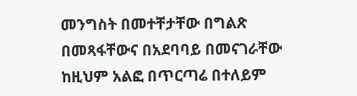መንግስት በመተቸታቸው በግልጽ በመጻፋቸውና በአደባባይ በመናገራቸው ከዚህም አልፎ በጥርጣሬ በተለይም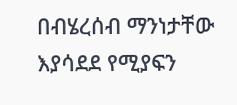በብሄረሰብ ማንነታቸው እያሳደደ የሚያፍን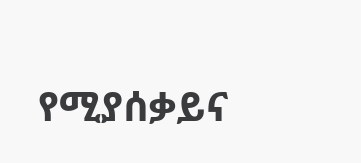የሚያሰቃይና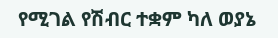የሚገል የሽብር ተቋም ካለ ወያኔ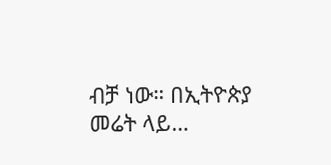ብቻ ነው። በኢትዮጵያ መሬት ላይ…